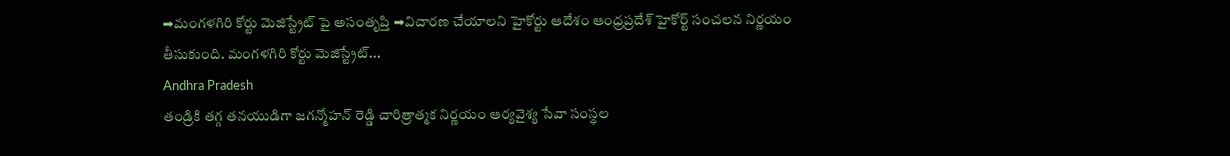➡మంగళగిరి కోర్టు మెజిస్ట్రేట్ పై అసంతృప్తి ➡విచారణ చేయాలని హైకోర్టు ఆదేశం ఆంధ్రప్రదేశ్ హైకోర్ట్ సంచలన నిర్ణయం తీసుకుంది. మంగళగిరి కోర్టు మెజిస్ట్రేట్...
Andhra Pradesh
తండ్రికి తగ్గ తనయుడిగా జగన్మోహన్ రెడ్డి చారిత్రాత్మక నిర్ణయం ఆర్యవైశ్య సేవా సంస్థల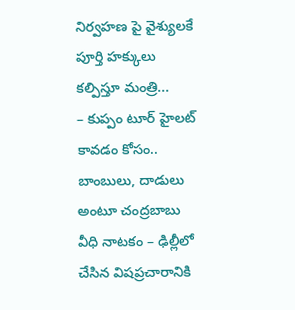నిర్వహణ పై వైశ్యులకే పూర్తి హక్కులు కల్పిస్తూ మంత్రి...
– కుప్పం టూర్ హైలట్ కావడం కోసం.. బాంబులు, దాడులు అంటూ చంద్రబాబు వీధి నాటకం – ఢిల్లీలో చేసిన విషప్రచారానికి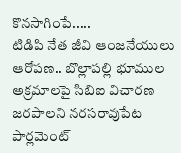కొనసాగింపే.....
టిడిపి నేత జీవి ఆంజనేయులు ఆరోపణ.. బొల్లాపల్లి భూముల అక్రమాలపై సిబిఐ విచారణ జరపాలని నరసరావుపేట పార్లమెంట్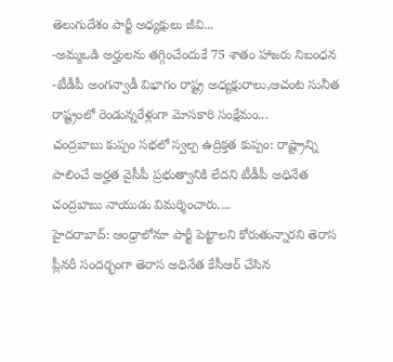తెలుగుదేశం పార్టీ అధ్యక్షులు జీవి...
-అమ్మఒడి అర్హులను తగ్గించేందుకే 75 శాతం హాజరు నిబంధన -టీడీపీ అంగన్వాడీ విభాగం రాష్ట్ర అధ్యక్షురాలు,ఆచంట సునీత రాష్ట్రంలో రెండున్నరేళ్లుగా మోసకారి సంక్షేమం...
చంద్రబాబు కుప్పం సభలో స్వల్ప ఉద్రిక్తత కుప్పం: రాష్ట్రాన్ని పాలించే అర్హత వైసీపీ ప్రభుత్వానికి లేదని టీడీపీ అధినేత చంద్రబాబు నాయుడు విమర్శించారు....
హైదరాబాద్: ఆంధ్రాలోనూ పార్టీ పెట్టాలని కోరుతున్నారని తెరాస ప్లీనరీ సందర్భంగా తెరాస అధినేత కేసీఆర్ చేసిన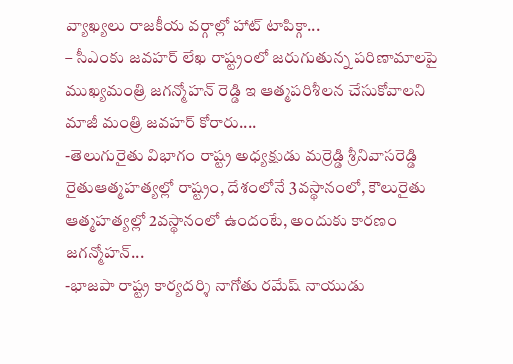వ్యాఖ్యలు రాజకీయ వర్గాల్లో హాట్ టాపిక్గా...
– సీఎంకు జవహర్ లేఖ రాష్ట్రంలో జరుగుతున్న పరిణామాలపై ముఖ్యమంత్రి జగన్మోహన్ రెడ్డి ఇ ఆత్మపరిశీలన చేసుకోవాలని మాజీ మంత్రి జవహర్ కోరారు....
-తెలుగురైతు విభాగం రాష్ట్ర అధ్యక్షుడు మర్రెడ్డి శ్రీనివాసరెడ్డి రైతుఆత్మహత్యల్లో రాష్ట్రం, దేశంలోనే 3వస్థానంలో, కౌలురైతు ఆత్మహత్యల్లో 2వస్థానంలో ఉందంటే, అందుకు కారణం జగన్మోహన్...
-భాజపా రాష్ట్ర కార్యదర్శి నాగోతు రమేష్ నాయుడు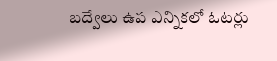బద్వేలు ఉప ఎన్నికలో ఓటర్లు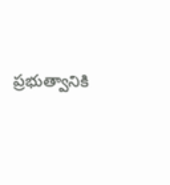ప్రభుత్వానికి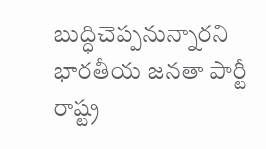బుద్ధిచెప్పనున్నారని భారతీయ జనతా పార్టీ రాష్ట్ర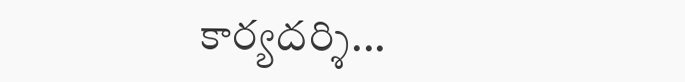కార్యదర్శి...